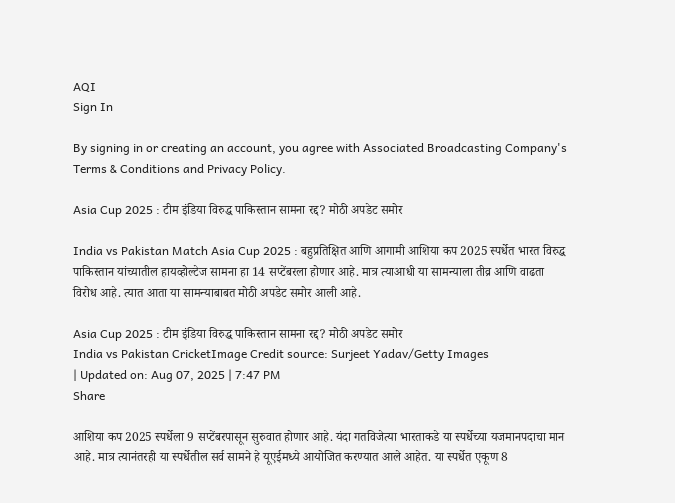AQI
Sign In

By signing in or creating an account, you agree with Associated Broadcasting Company's Terms & Conditions and Privacy Policy.

Asia Cup 2025 : टीम इंडिया विरुद्ध पाकिस्तान सामना रद्द? मोठी अपडेट समोर

India vs Pakistan Match Asia Cup 2025 : बहुप्रतिक्षित आणि आगामी आशिया कप 2025 स्पर्धेत भारत विरुद्ध पाकिस्तान यांच्यातील हायव्होल्टेज सामना हा 14 सप्टेंबरला होणार आहे. मात्र त्याआधी या सामन्याला तीव्र आणि वाढता विरोध आहे. त्यात आता या सामन्याबाबत मोठी अपडेट समोर आली आहे.

Asia Cup 2025 : टीम इंडिया विरुद्ध पाकिस्तान सामना रद्द? मोठी अपडेट समोर
India vs Pakistan CricketImage Credit source: Surjeet Yadav/Getty Images
| Updated on: Aug 07, 2025 | 7:47 PM
Share

आशिया कप 2025 स्पर्धेला 9 सप्टेंबरपासून सुरुवात होणार आहे. यंदा गतविजेत्या भारताकडे या स्पर्धेच्या यजमानपदाचा मान आहे. मात्र त्यानंतरही या स्पर्धेतील सर्व सामने हे यूएईमध्ये आयोजित करण्यात आले आहेत. या स्पर्धेत एकूण 8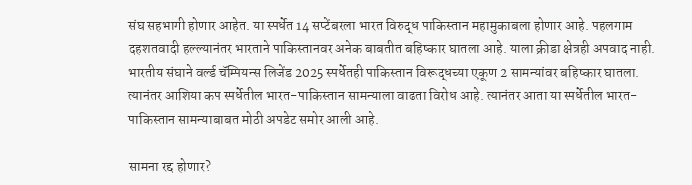संघ सहभागी होणार आहेत. या स्पर्धेत 14 सप्टेंबरला भारत विरुद्ध पाकिस्तान महामुकाबला होणार आहे. पहलगाम दहशतवादी हल्ल्यानंतर भारताने पाकिस्तानवर अनेक बाबतीत बहिष्कार घातला आहे. याला क्रीडा क्षेत्रही अपवाद नाही. भारतीय संघाने वर्ल्ड चॅम्पियन्स लिजेंड 2025 स्पर्धेतही पाकिस्तान विरूद्धच्या एकूण 2 सामन्यांवर बहिष्कार घातला. त्यानंतर आशिया कप स्पर्धेतील भारत-पाकिस्तान सामन्याला वाढता विरोध आहे. त्यानंतर आता या स्पर्धेतील भारत-पाकिस्तान सामन्याबाबत मोठी अपडेट समोर आली आहे.

सामना रद्द होणार?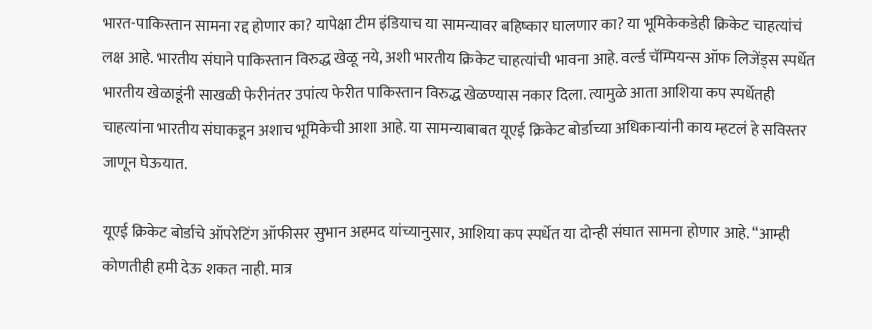भारत-पाकिस्तान सामना रद्द होणार का? यापेक्षा टीम इंडियाच या सामन्यावर बहिष्कार घालणार का? या भूमिकेकडेही क्रिकेट चाहत्यांचं लक्ष आहे. भारतीय संघाने पाकिस्तान विरुद्ध खेळू नये, अशी भारतीय क्रिकेट चाहत्यांची भावना आहे. वर्ल्ड चॅम्पियन्स ऑफ लिजेंड्स स्पर्धेत भारतीय खेळाडूंनी साखळी फेरीनंतर उपांत्य फेरीत पाकिस्तान विरुद्ध खेळण्यास नकार दिला. त्यामुळे आता आशिया कप स्पर्धेतही चाहत्यांना भारतीय संघाकडून अशाच भूमिकेची आशा आहे. या सामन्याबाबत यूएई क्रिकेट बोर्डाच्या अधिकाऱ्यांनी काय म्हटलं हे सविस्तर जाणून घेऊयात.

यूएई क्रिकेट बोर्डाचे ऑपरेटिंग ऑफीसर सुभान अहमद यांच्यानुसार, आशिया कप स्पर्धेत या दोन्ही संघात सामना होणार आहे. “आम्ही कोणतीही हमी देऊ शकत नाही. मात्र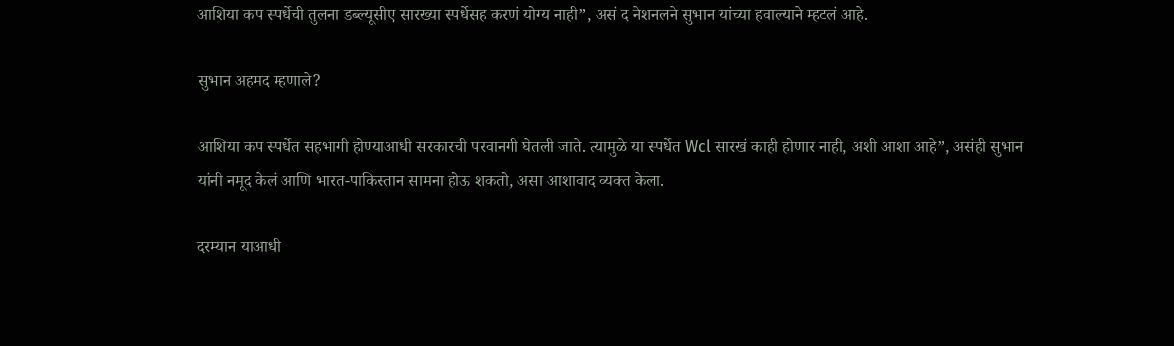आशिया कप स्पर्धेची तुलना डब्ल्यूसीए सारख्या स्पर्धेसह करणं योग्य नाही”, असं द नेशनलने सुभान यांच्या हवाल्याने म्हटलं आहे.

सुभान अहमद म्हणाले?

आशिया कप स्पर्धेत सहभागी होण्याआधी सरकारची परवानगी घेतली जाते. त्यामुळे या स्पर्धेत Wcl सारखं काही होणार नाही, अशी आशा आहे”, असंही सुभान यांनी नमूद केलं आणि भारत-पाकिस्तान सामना होऊ शकतो, असा आशावाद व्यक्त केला.

दरम्यान याआधी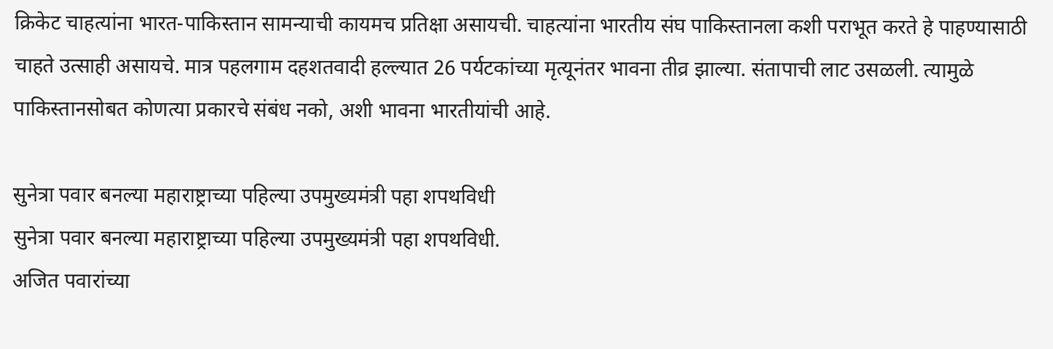क्रिकेट चाहत्यांना भारत-पाकिस्तान सामन्याची कायमच प्रतिक्षा असायची. चाहत्यांना भारतीय संघ पाकिस्तानला कशी पराभूत करते हे पाहण्यासाठी चाहते उत्साही असायचे. मात्र पहलगाम दहशतवादी हल्ल्यात 26 पर्यटकांच्या मृत्यूनंतर भावना तीव्र झाल्या. संतापाची लाट उसळली. त्यामुळे पाकिस्तानसोबत कोणत्या प्रकारचे संबंध नको, अशी भावना भारतीयांची आहे.

सुनेत्रा पवार बनल्या महाराष्ट्राच्या पहिल्या उपमुख्यमंत्री पहा शपथविधी
सुनेत्रा पवार बनल्या महाराष्ट्राच्या पहिल्या उपमुख्यमंत्री पहा शपथविधी.
अजित पवारांच्या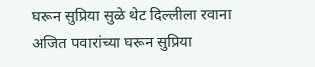घरून सुप्रिया सुळे थेट दिल्लीला रवाना
अजित पवारांच्या घरून सुप्रिया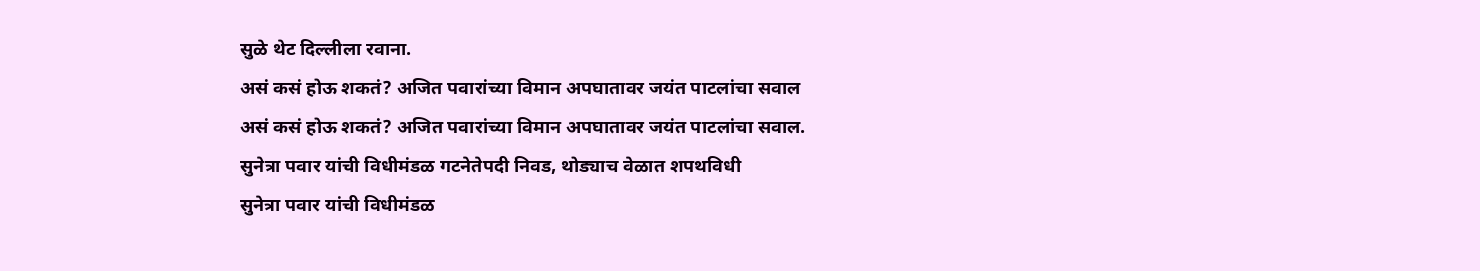सुळे थेट दिल्लीला रवाना.
असं कसं होऊ शकतं? अजित पवारांच्या विमान अपघातावर जयंत पाटलांचा सवाल
असं कसं होऊ शकतं? अजित पवारांच्या विमान अपघातावर जयंत पाटलांचा सवाल.
सुनेत्रा पवार यांची विधीमंडळ गटनेतेपदी निवड, थोड्याच वेळात शपथविधी
सुनेत्रा पवार यांची विधीमंडळ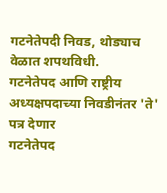गटनेतेपदी निवड, थोड्याच वेळात शपथविधी.
गटनेतेपद आणि राष्ट्रीय अध्यक्षपदाच्या निवडीनंतर 'ते' पत्र देणार
गटनेतेपद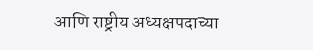आणि राष्ट्रीय अध्यक्षपदाच्या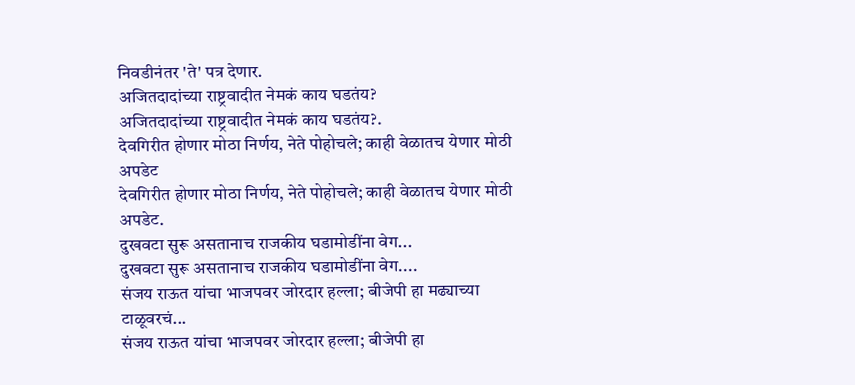निवडीनंतर 'ते' पत्र देणार.
अजितदादांच्या राष्ट्रवादीत नेमकं काय घडतंय?
अजितदादांच्या राष्ट्रवादीत नेमकं काय घडतंय?.
देवगिरीत होणार मोठा निर्णय, नेते पोहोचले; काही वेळातच येणार मोठी अपडेट
देवगिरीत होणार मोठा निर्णय, नेते पोहोचले; काही वेळातच येणार मोठी अपडेट.
दुखवटा सुरू असतानाच राजकीय घडामोडींना वेग...
दुखवटा सुरू असतानाच राजकीय घडामोडींना वेग....
संजय राऊत यांचा भाजपवर जोरदार हल्ला; बीजेपी हा मढ्याच्या टाळूवरचं...
संजय राऊत यांचा भाजपवर जोरदार हल्ला; बीजेपी हा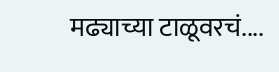मढ्याच्या टाळूवरचं....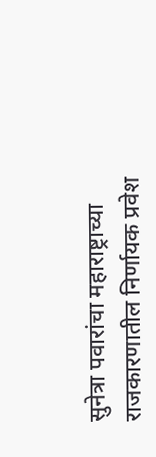सुनेत्रा पवारांचा महाराष्ट्राच्या राजकारणातील निर्णायक प्रवेश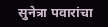सुनेत्रा पवारांचा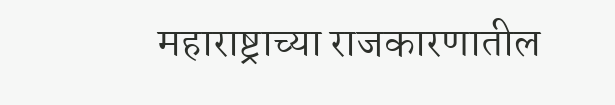महाराष्ट्राच्या राजकारणातील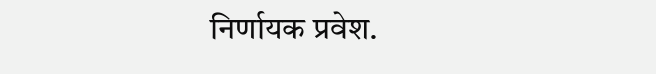निर्णायक प्रवेश.